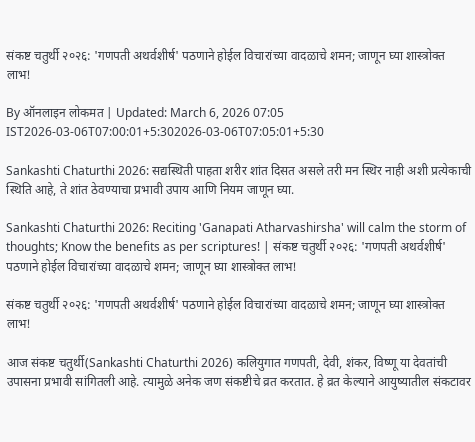संकष्ट चतुर्थी २०२६: 'गणपती अथर्वशीर्ष' पठणाने होईल विचारांच्या वादळाचे शमन; जाणून घ्या शास्त्रोक्त लाभ!

By ऑनलाइन लोकमत | Updated: March 6, 2026 07:05 IST2026-03-06T07:00:01+5:302026-03-06T07:05:01+5:30

Sankashti Chaturthi 2026: सद्यस्थिती पाहता शरीर शांत दिसत असले तरी मन स्थिर नाही अशी प्रत्येकाची स्थिति आहे, ते शांत ठेवण्याचा प्रभावी उपाय आणि नियम जाणून घ्या.

Sankashti Chaturthi 2026: Reciting 'Ganapati Atharvashirsha' will calm the storm of thoughts; Know the benefits as per scriptures! | संकष्ट चतुर्थी २०२६: 'गणपती अथर्वशीर्ष' पठणाने होईल विचारांच्या वादळाचे शमन; जाणून घ्या शास्त्रोक्त लाभ!

संकष्ट चतुर्थी २०२६: 'गणपती अथर्वशीर्ष' पठणाने होईल विचारांच्या वादळाचे शमन; जाणून घ्या शास्त्रोक्त लाभ!

आज संकष्ट चतुर्थी(Sankashti Chaturthi 2026) कलियुगात गणपती, देवी, शंकर, विष्णू या देवतांची उपासना प्रभावी सांगितली आहे. त्यामुळे अनेक जण संकष्टीचे व्रत करतात. हे व्रत केल्याने आयुष्यातील संकटावर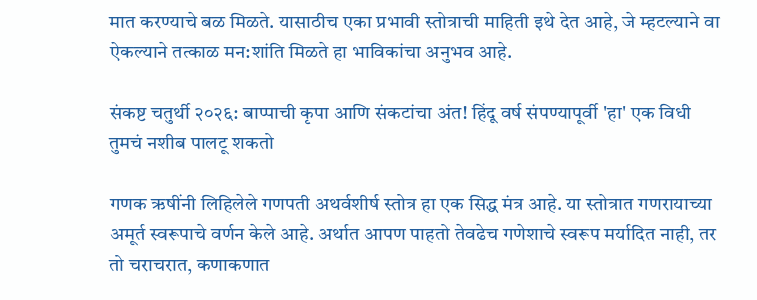मात करण्याचे बळ मिळते. यासाठीच एका प्रभावी स्तोत्राची माहिती इथे देत आहे, जे म्हटल्याने वा ऐकल्याने तत्काळ मन:शांति मिळते हा भाविकांचा अनुभव आहे.

संकष्ट चतुर्थी २०२६: बाप्पाची कृपा आणि संकटांचा अंत! हिंदू वर्ष संपण्यापूर्वी 'हा' एक विधी तुमचं नशीब पालटू शकतो

गणक ऋषींनी लिहिलेले गणपती अथर्वशीर्ष स्तोत्र हा एक सिद्ध मंत्र आहे. या स्तोत्रात गणरायाच्या अमूर्त स्वरूपाचे वर्णन केले आहे. अर्थात आपण पाहतो तेवढेच गणेशाचे स्वरूप मर्यादित नाही, तर तो चराचरात, कणाकणात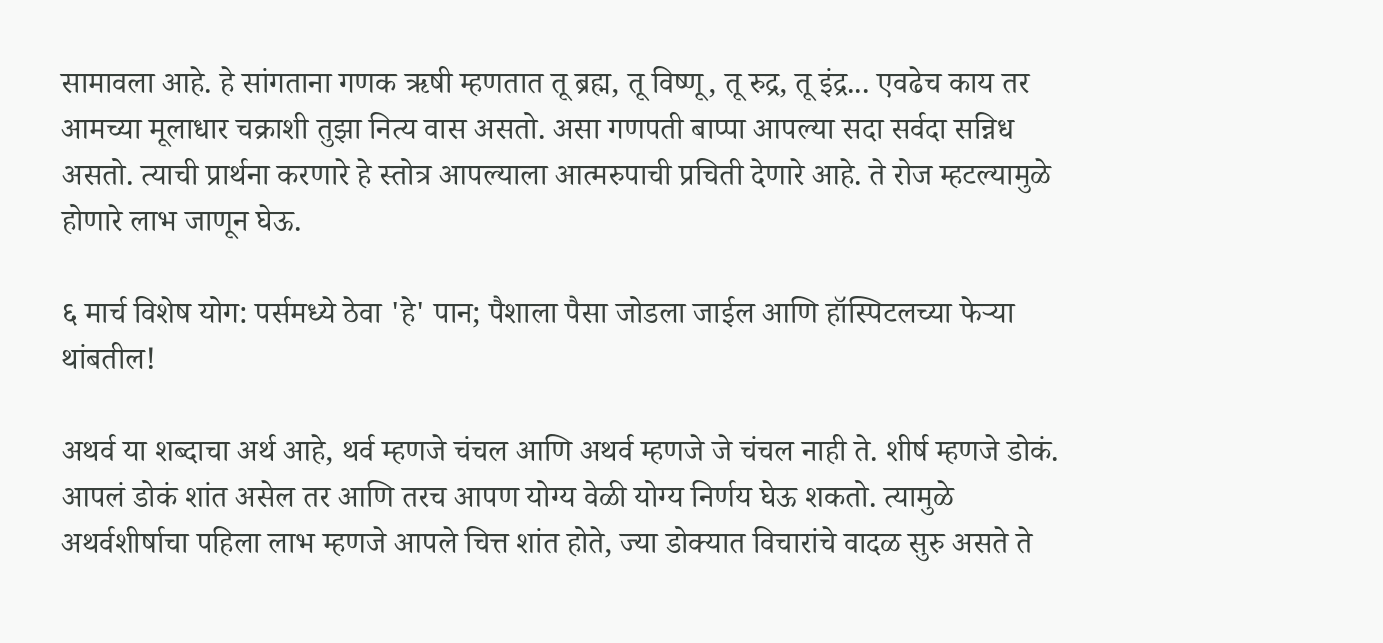सामावला आहे. हे सांगताना गणक ऋषी म्हणतात तू ब्रह्म, तू विष्णू, तू रुद्र, तू इंद्र... एवढेच काय तर आमच्या मूलाधार चक्राशी तुझा नित्य वास असतो. असा गणपती बाप्पा आपल्या सदा सर्वदा सन्निध असतो. त्याची प्रार्थना करणारे हे स्तोत्र आपल्याला आत्मरुपाची प्रचिती देणारे आहे. ते रोज म्हटल्यामुळे होणारे लाभ जाणून घेऊ.

६ मार्च विशेष योग: पर्समध्ये ठेवा 'हे' पान; पैशाला पैसा जोडला जाईल आणि हॉस्पिटलच्या फेऱ्या थांबतील!

अथर्व या शब्दाचा अर्थ आहे, थर्व म्हणजे चंचल आणि अथर्व म्हणजे जे चंचल नाही ते. शीर्ष म्हणजे डोकं. आपलं डोकं शांत असेल तर आणि तरच आपण योग्य वेळी योग्य निर्णय घेऊ शकतो. त्यामुळे अथर्वशीर्षाचा पहिला लाभ म्हणजे आपले चित्त शांत होते, ज्या डोक्यात विचारांचे वादळ सुरु असते ते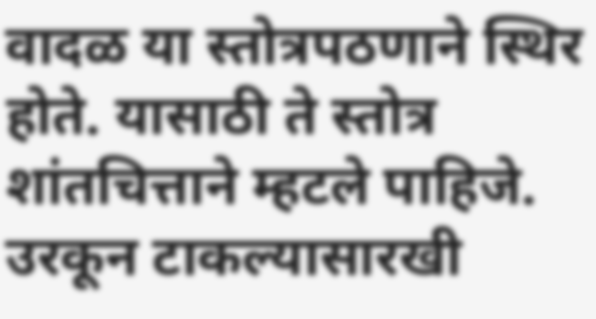वादळ या स्तोत्रपठणाने स्थिर होते. यासाठी ते स्तोत्र शांतचित्ताने म्हटले पाहिजे. उरकून टाकल्यासारखी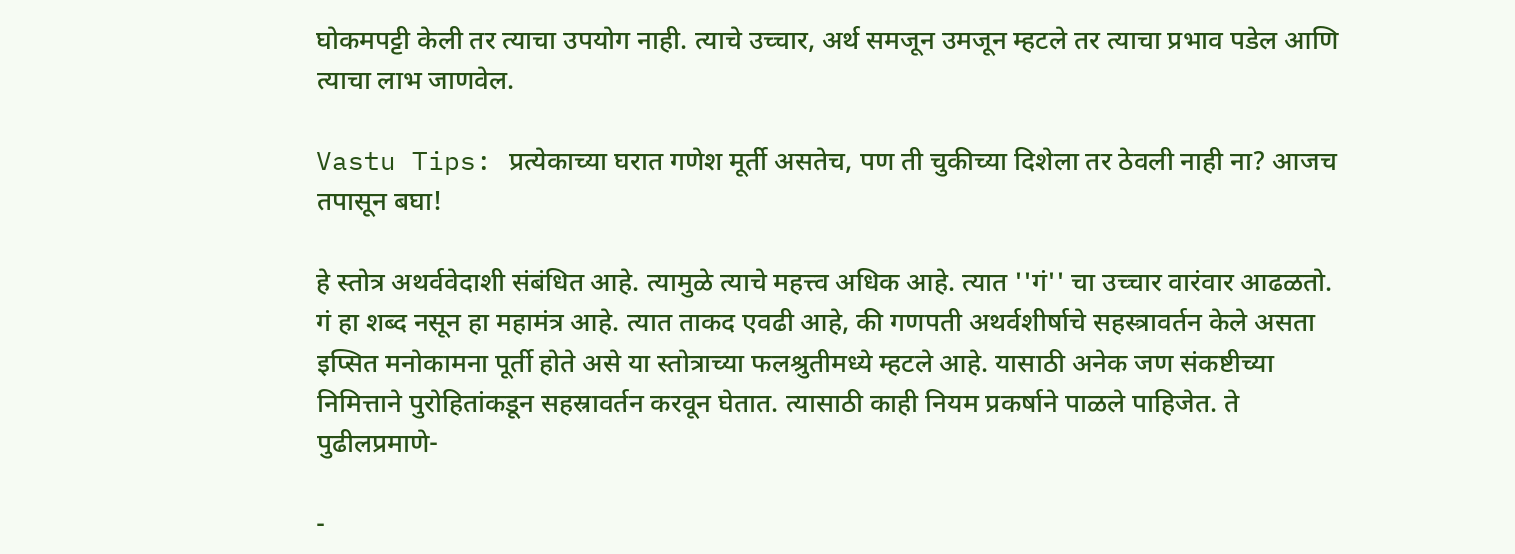घोकमपट्टी केली तर त्याचा उपयोग नाही. त्याचे उच्चार, अर्थ समजून उमजून म्हटले तर त्याचा प्रभाव पडेल आणि त्याचा लाभ जाणवेल.

Vastu Tips: प्रत्येकाच्या घरात गणेश मूर्ती असतेच, पण ती चुकीच्या दिशेला तर ठेवली नाही ना? आजच तपासून बघा!

हे स्तोत्र अथर्ववेदाशी संबंधित आहे. त्यामुळे त्याचे महत्त्व अधिक आहे. त्यात ''गं'' चा उच्चार वारंवार आढळतो. गं हा शब्द नसून हा महामंत्र आहे. त्यात ताकद एवढी आहे, की गणपती अथर्वशीर्षाचे सहस्त्रावर्तन केले असता इप्सित मनोकामना पूर्ती होते असे या स्तोत्राच्या फलश्रुतीमध्ये म्हटले आहे. यासाठी अनेक जण संकष्टीच्या निमित्ताने पुरोहितांकडून सहस्रावर्तन करवून घेतात. त्यासाठी काही नियम प्रकर्षाने पाळले पाहिजेत. ते पुढीलप्रमाणे-

-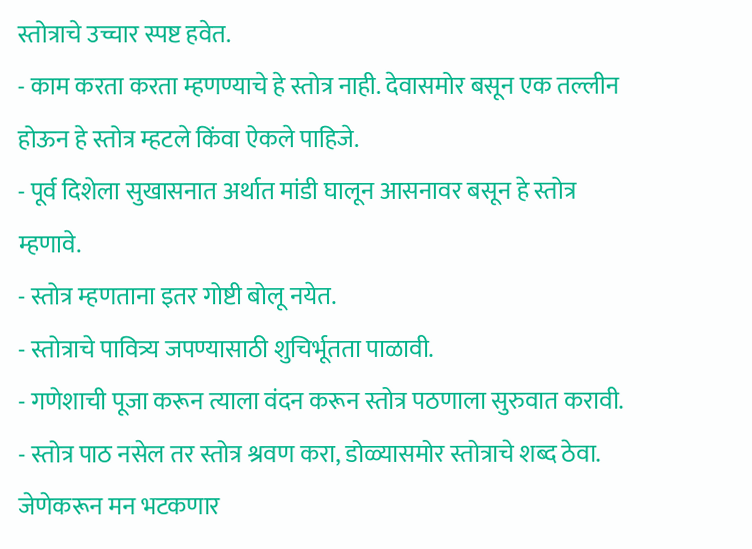स्तोत्राचे उच्चार स्पष्ट हवेत.
- काम करता करता म्हणण्याचे हे स्तोत्र नाही. देवासमोर बसून एक तल्लीन होऊन हे स्तोत्र म्हटले किंवा ऐकले पाहिजे.
- पूर्व दिशेला सुखासनात अर्थात मांडी घालून आसनावर बसून हे स्तोत्र म्हणावे.
- स्तोत्र म्हणताना इतर गोष्टी बोलू नयेत.
- स्तोत्राचे पावित्र्य जपण्यासाठी शुचिर्भूतता पाळावी.
- गणेशाची पूजा करून त्याला वंदन करून स्तोत्र पठणाला सुरुवात करावी.
- स्तोत्र पाठ नसेल तर स्तोत्र श्रवण करा, डोळ्यासमोर स्तोत्राचे शब्द ठेवा. जेणेकरून मन भटकणार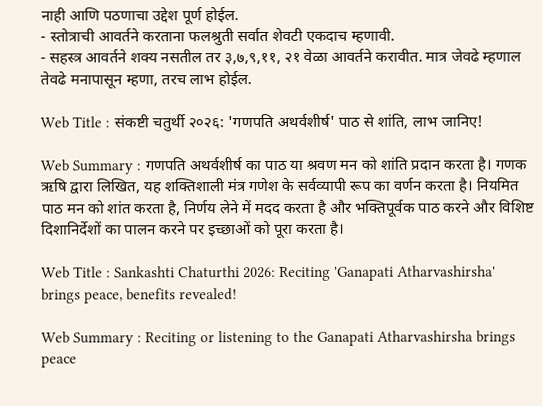नाही आणि पठणाचा उद्देश पूर्ण होईल.
- स्तोत्राची आवर्तने करताना फलश्रुती सर्वात शेवटी एकदाच म्हणावी.
- सहस्त्र आवर्तने शक्य नसतील तर ३,७,९,११, २१ वेळा आवर्तने करावीत. मात्र जेवढे म्हणाल तेवढे मनापासून म्हणा, तरच लाभ होईल.

Web Title : संकष्टी चतुर्थी २०२६: 'गणपति अथर्वशीर्ष' पाठ से शांति, लाभ जानिए!

Web Summary : गणपति अथर्वशीर्ष का पाठ या श्रवण मन को शांति प्रदान करता है। गणक ऋषि द्वारा लिखित, यह शक्तिशाली मंत्र गणेश के सर्वव्यापी रूप का वर्णन करता है। नियमित पाठ मन को शांत करता है, निर्णय लेने में मदद करता है और भक्तिपूर्वक पाठ करने और विशिष्ट दिशानिर्देशों का पालन करने पर इच्छाओं को पूरा करता है।

Web Title : Sankashti Chaturthi 2026: Reciting 'Ganapati Atharvashirsha' brings peace, benefits revealed!

Web Summary : Reciting or listening to the Ganapati Atharvashirsha brings peace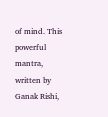of mind. This powerful mantra, written by Ganak Rishi,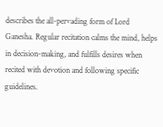describes the all-pervading form of Lord Ganesha. Regular recitation calms the mind, helps in decision-making, and fulfills desires when recited with devotion and following specific guidelines.